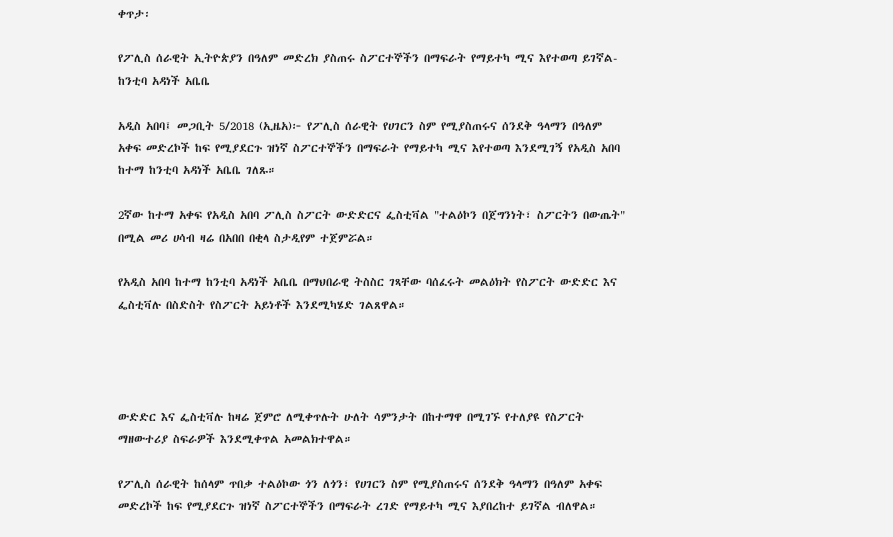ቀጥታ፡

የፖሊስ ሰራዊት ኢትዮጵያን በዓለም መድረክ ያስጠሩ ስፖርተኞችን በማፍራት የማይተካ ሚና እየተወጣ ይገኛል- ከንቲባ አዳነች አቤቤ

አዲስ አበባ፤ መጋቢት 5/2018 (ኢዜአ)፦ የፖሊስ ሰራዊት የሀገርን ስም የሚያስጠሩና ሰንደቅ ዓላማን በዓለም አቀፍ መድረኮች ከፍ የሚያደርጉ ዝነኛ ስፖርተኞችን በማፍራት የማይተካ ሚና እየተወጣ እንደሚገኝ የአዲስ አበባ ከተማ ከንቲባ አዳነች አቤቤ ገለጹ።

2ኛው ከተማ አቀፍ የአዲስ አበባ ፖሊስ ስፖርት ውድድርና ፌስቲቫል "ተልዕኮን በጀግንነት፣ ስፖርትን በውጤት" በሚል መሪ ሀሳብ ዛሬ በአበበ በቂላ ስታዲየም ተጀምሯል።

የአዲስ አበባ ከተማ ከንቲባ አዳነች አቤቤ በማህበራዊ ትስስር ገጻቸው ባሰፈሩት መልዕክት የስፖርት ውድድር እና ፌስቲቫሉ በስድስት የስፖርት አይነቶች እንደሚካሄድ ገልጸዋል።




ውድድር እና ፌስቲቫሉ ከዛሬ ጀምሮ ለሚቀጥሉት ሁለት ሳምንታት በከተማዋ በሚገኙ የተለያዩ የስፖርት ማዘውተሪያ ስፍራዎች እንደሚቀጥል አመልክተዋል።

የፖሊስ ሰራዊት ከሰላም ጥበቃ ተልዕኮው ጎን ለጎን፣ የሀገርን ስም የሚያስጠሩና ሰንደቅ ዓላማን በዓለም አቀፍ መድረኮች ከፍ የሚያደርጉ ዝነኛ ስፖርተኞችን በማፍራት ረገድ የማይተካ ሚና እያበረከተ ይገኛል ብለዋል።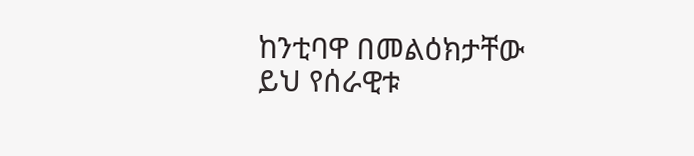ከንቲባዋ በመልዕክታቸው ይህ የሰራዊቱ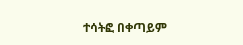ተሳትፎ በቀጣይም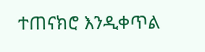ተጠናክሮ እንዲቀጥል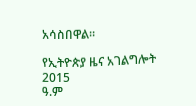አሳስበዋል።

የኢትዮጵያ ዜና አገልግሎት
2015
ዓ.ም